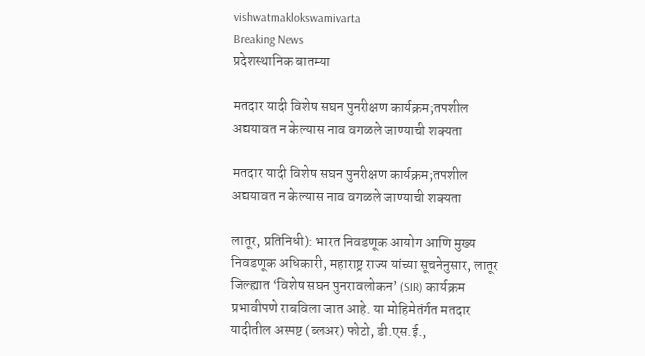vishwatmaklokswamivarta
Breaking News
प्रदेशस्थानिक बातम्या

मतदार यादी विशेष सघन पुनरीक्षण कार्यक्रम;तपशील अद्ययावत न केल्यास नाव वगळले जाण्याची शक्यता

मतदार यादी विशेष सघन पुनरीक्षण कार्यक्रम;तपशील अद्ययावत न केल्यास नाव वगळले जाण्याची शक्यता

लातूर, प्रतिनिधी): भारत निवडणूक आयोग आणि मुख्य निवडणूक अधिकारी, महाराष्ट्र राज्य यांच्या सूचनेनुसार, लातूर जिल्ह्यात ‘विशेष सघन पुनरावलोकन’ (SIR) कार्यक्रम प्रभावीपणे राबविला जात आहे. या मोहिमेतंर्गत मतदार यादीतील अस्पष्ट (ब्लअर) फोटो, डी.एस.ई.,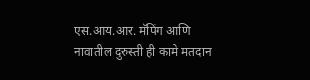एस.आय.आर. मॅपिंग आणि नावातील दुरुस्ती ही कामे मतदान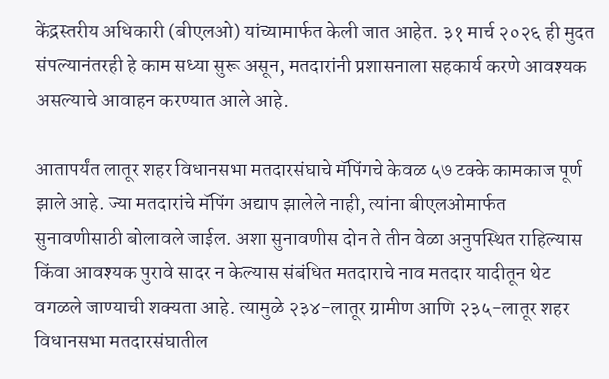केंद्रस्तरीय अधिकारी (बीएलओ) यांच्यामार्फत केली जात आहेत. ३१ मार्च २०२६ ही मुदत संपल्यानंतरही हे काम सध्या सुरू असून, मतदारांनी प्रशासनाला सहकार्य करणे आवश्यक असल्याचे आवाहन करण्यात आले आहे.

आतापर्यंत लातूर शहर विधानसभा मतदारसंघाचे मॅपिंगचे केवळ ५७ टक्के कामकाज पूर्ण झाले आहे. ज्या मतदारांचे मॅपिंग अद्याप झालेले नाही, त्यांना बीएलओमार्फत सुनावणीसाठी बोलावले जाईल. अशा सुनावणीस दोन ते तीन वेळा अनुपस्थित राहिल्यास किंवा आवश्यक पुरावे सादर न केल्यास संबंधित मतदाराचे नाव मतदार यादीतून थेट वगळले जाण्याची शक्यता आहे. त्यामुळे २३४-लातूर ग्रामीण आणि २३५-लातूर शहर विधानसभा मतदारसंघातील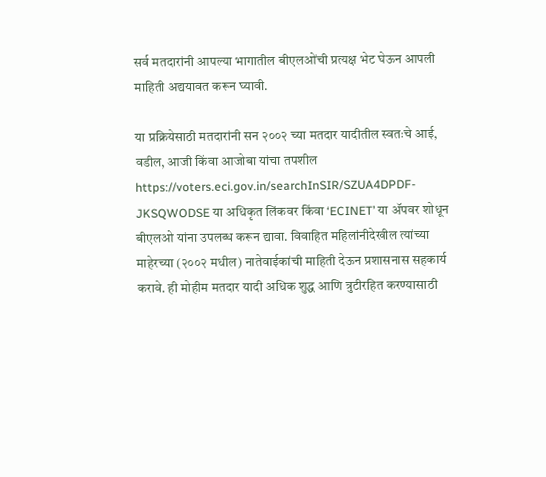सर्व मतदारांनी आपल्या भागातील बीएलओंची प्रत्यक्ष भेट घेऊन आपली माहिती अद्ययावत करून घ्यावी.

या प्रक्रियेसाठी मतदारांनी सन २००२ च्या मतदार यादीतील स्वतःचे आई, वडील, आजी किंवा आजोबा यांचा तपशील https://voters.eci.gov.in/searchInSIR/SZUA4DPDF-JKSQWODSE या अधिकृत लिंकवर किंवा ‘ECINET’ या ॲपवर शोधून बीएलओ यांना उपलब्ध करून द्यावा. विवाहित महिलांनीदेखील त्यांच्या माहेरच्या (२००२ मधील) नातेवाईकांची माहिती देऊन प्रशासनास सहकार्य करावे. ही मोहीम मतदार यादी अधिक शुद्ध आणि त्रुटीरहित करण्यासाठी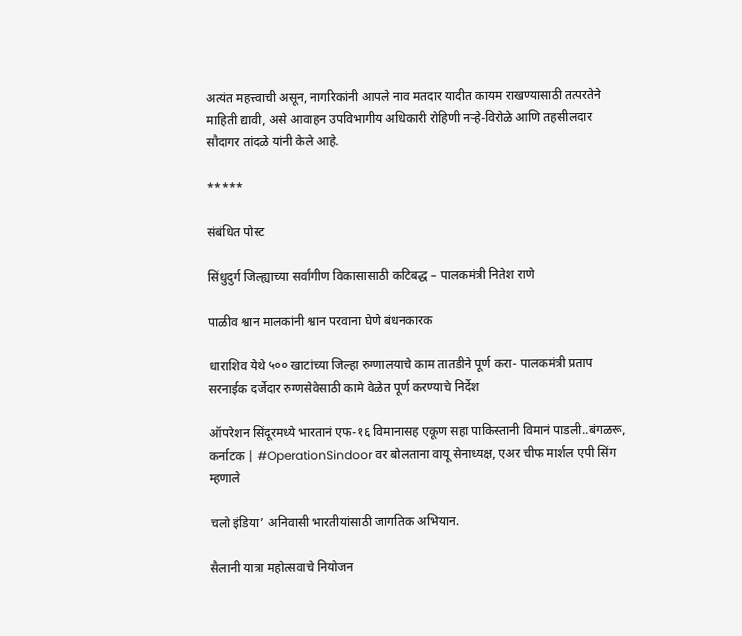अत्यंत महत्त्वाची असून, नागरिकांनी आपले नाव मतदार यादीत कायम राखण्यासाठी तत्परतेने माहिती द्यावी, असे आवाहन उपविभागीय अधिकारी रोहिणी नऱ्हे-विरोळे आणि तहसीलदार सौदागर तांदळे यांनी केले आहे.

*****

संबंधित पोस्ट

सिंधुदुर्ग जिल्ह्याच्या सर्वांगीण विकासासाठी कटिबद्ध – पालकमंत्री नितेश राणे

पाळीव श्वान मालकांनी श्वान परवाना घेणे बंधनकारक

धाराशिव येथे ५०० खाटांच्या जिल्हा रुग्णालयाचे काम तातडीने पूर्ण करा- पालकमंत्री प्रताप सरनाईक दर्जेदार रुग्णसेवेसाठी कामे वेळेत पूर्ण करण्याचे निर्देश

ऑपरेशन सिंदूरमध्ये भारतानं एफ-१६ विमानासह एकूण सहा पाकिस्तानी विमानं पाडली..बंगळरू, कर्नाटक | #OperationSindoor वर बोलताना वायू सेनाध्यक्ष, एअर चीफ मार्शल एपी सिंग म्हणाले

चलो इंडिया’ अनिवासी भारतीयांसाठी जागतिक अभियान.

सैलानी यात्रा महोत्सवाचे नियोजन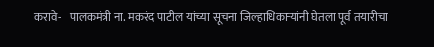करावे-   पालकमंत्री ना. मकरंद पाटील यांच्या सूचना जिल्हाधिकाऱ्यांनी घेतला पूर्व तयारीचा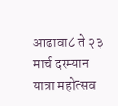आढावा८ ते २३ मार्च दरम्यान यात्रा महोत्सव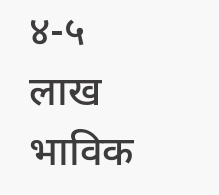४-५ लाख भाविक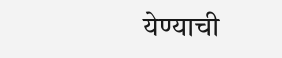येण्याची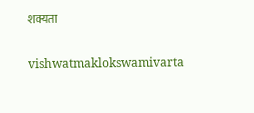शक्यता

vishwatmaklokswamivarta